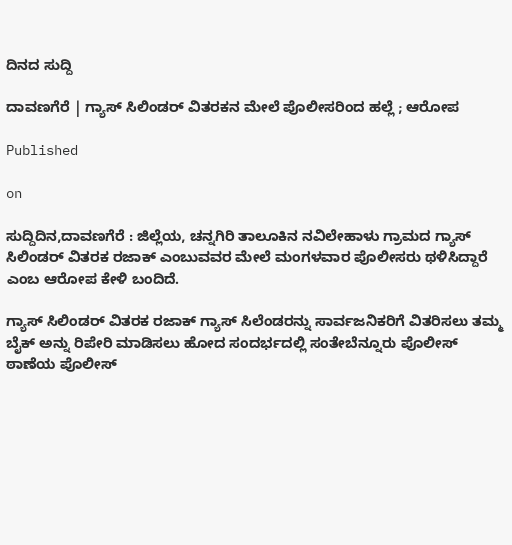ದಿನದ ಸುದ್ದಿ

ದಾವಣಗೆರೆ | ಗ್ಯಾಸ್ ಸಿಲಿಂಡರ್ ವಿತರಕನ ಮೇಲೆ ಪೊಲೀಸರಿಂದ ಹಲ್ಲೆ ; ಆರೋಪ

Published

on

ಸುದ್ದಿದಿನ,ದಾವಣಗೆರೆ : ಜಿಲ್ಲೆಯ, ಚನ್ನಗಿರಿ ತಾಲೂಕಿನ ನವಿಲೇಹಾಳು ಗ್ರಾಮದ ಗ್ಯಾಸ್ ಸಿಲಿಂಡರ್ ವಿತರಕ ರಜಾಕ್ ಎಂಬುವವರ ಮೇಲೆ ಮಂಗಳವಾರ ಪೊಲೀಸರು ಥಳಿಸಿದ್ದಾರೆ ಎಂಬ ಆರೋಪ ಕೇಳಿ ಬಂದಿದೆ.

ಗ್ಯಾಸ್ ಸಿಲಿಂಡರ್ ವಿತರಕ ರಜಾಕ್ ಗ್ಯಾಸ್ ಸಿಲೆಂಡರನ್ನು ಸಾರ್ವಜನಿಕರಿಗೆ ವಿತರಿಸಲು ತಮ್ಮ ಬೈಕ್ ಅನ್ನು ರಿಪೇರಿ ಮಾಡಿಸಲು ಹೋದ ಸಂದರ್ಭದಲ್ಲಿ ಸಂತೇಬೆನ್ನೂರು ಪೊಲೀಸ್ ಠಾಣೆಯ ಪೊಲೀಸ್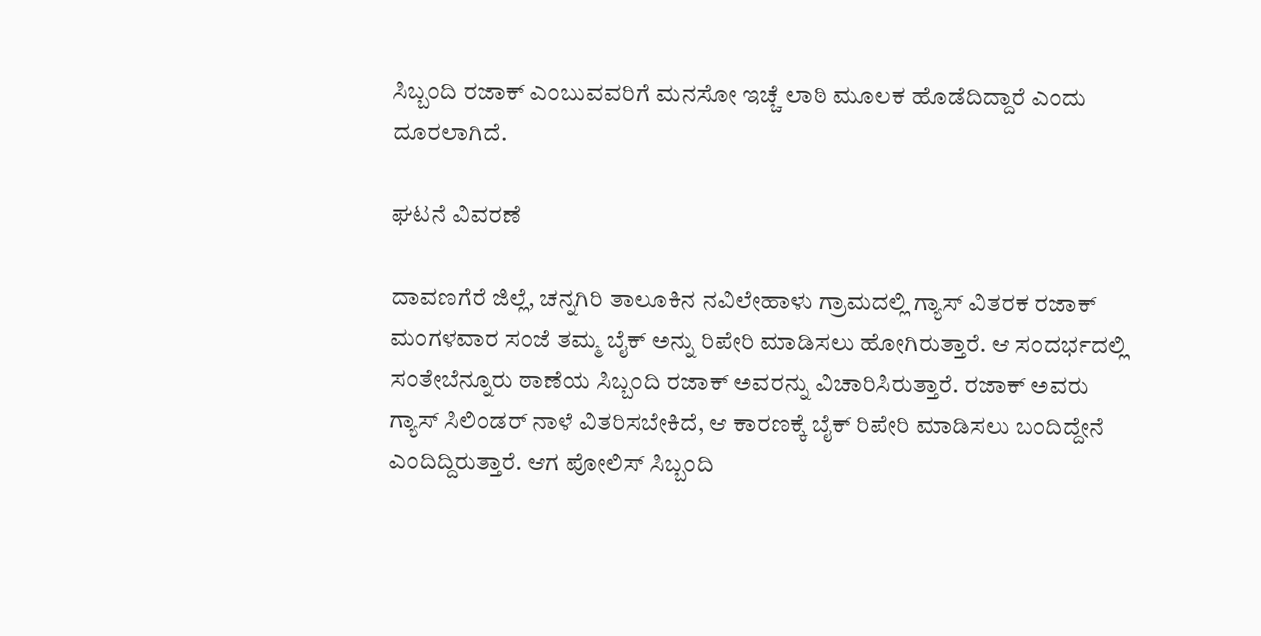ಸಿಬ್ಬಂದಿ ರಜಾಕ್ ಎಂಬುವವರಿಗೆ ಮನಸೋ ಇಚ್ಚೆ ಲಾಠಿ ಮೂಲಕ ಹೊಡೆದಿದ್ದಾರೆ ಎಂದು ದೂರಲಾಗಿದೆ.

ಘಟನೆ ವಿವರಣೆ

ದಾವಣಗೆರೆ ಜಿಲ್ಲೆ, ಚನ್ನಗಿರಿ ತಾಲೂಕಿನ ನವಿಲೇಹಾಳು ಗ್ರಾಮದಲ್ಲಿ ಗ್ಯಾಸ್ ವಿತರಕ ರಜಾಕ್ ಮಂಗಳವಾರ ಸಂಜೆ ತಮ್ಮ ಬೈಕ್ ಅನ್ನು ರಿಪೇರಿ ಮಾಡಿಸಲು ಹೋಗಿರುತ್ತಾರೆ. ಆ ಸಂದರ್ಭದಲ್ಲಿ ಸಂತೇಬೆನ್ನೂರು ಠಾಣೆಯ ಸಿಬ್ಬಂದಿ ರಜಾಕ್ ಅವರನ್ನು ವಿಚಾರಿಸಿರುತ್ತಾರೆ. ರಜಾಕ್ ಅವರು ಗ್ಯಾಸ್ ಸಿಲಿಂಡರ್ ನಾಳೆ ವಿತರಿಸಬೇಕಿದೆ, ಆ ಕಾರಣಕ್ಕೆ ಬೈಕ್ ರಿಪೇರಿ ಮಾಡಿಸಲು ಬಂದಿದ್ದೇನೆ ಎಂದಿದ್ದಿರುತ್ತಾರೆ. ಆಗ ಪೋಲಿಸ್ ಸಿಬ್ಬಂದಿ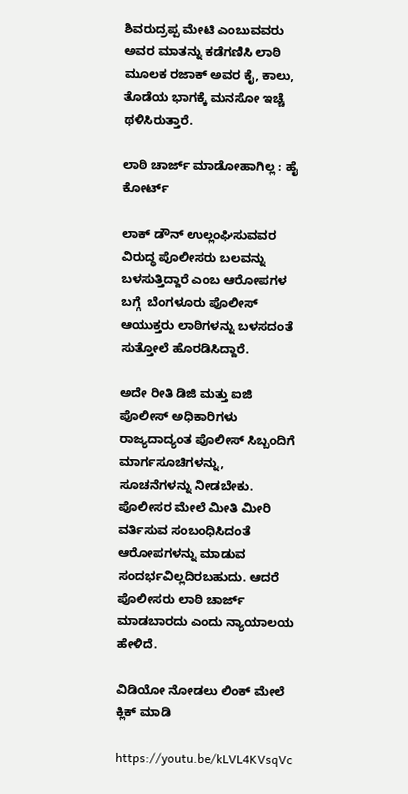ಶಿವರುದ್ರಪ್ಪ ಮೇಟಿ ಎಂಬುವವರು ಅವರ ಮಾತನ್ನು ಕಡೆಗಣಿಸಿ ಲಾಠಿ ಮೂಲಕ ರಜಾಕ್ ಅವರ ಕೈ, ಕಾಲು, ತೊಡೆಯ ಭಾಗಕ್ಕೆ ಮನಸೋ ಇಚ್ಚೆ ಥಳಿಸಿರುತ್ತಾರೆ.

ಲಾಠಿ ಚಾರ್ಜ್ ಮಾಡೋಹಾಗಿಲ್ಲ : ಹೈ ಕೋರ್ಟ್

ಲಾಕ್ ಡೌನ್ ಉಲ್ಲಂಘಿಸುವವರ ವಿರುದ್ಧ ಪೊಲೀಸರು ಬಲವನ್ನು ಬಳಸುತ್ತಿದ್ದಾರೆ ಎಂಬ ಆರೋಪಗಳ ಬಗ್ಗೆ  ಬೆಂಗಳೂರು ಪೊಲೀಸ್ ಆಯುಕ್ತರು ಲಾಠಿಗಳನ್ನು ಬಳಸದಂತೆ ಸುತ್ತೋಲೆ ಹೊರಡಿಸಿದ್ದಾರೆ.

ಅದೇ ರೀತಿ ಡಿಜಿ ಮತ್ತು ಐಜಿ ಪೊಲೀಸ್‌ ಅಧಿಕಾರಿಗಳು ರಾಜ್ಯದಾದ್ಯಂತ ಪೊಲೀಸ್ ಸಿಬ್ಬಂದಿಗೆ ಮಾರ್ಗಸೂಚಿಗಳನ್ನು, ಸೂಚನೆಗಳನ್ನು ನೀಡಬೇಕು. ಪೊಲೀಸರ ಮೇಲೆ ಮೀತಿ ಮೀರಿ ವರ್ತಿಸುವ ಸಂಬಂಧಿಸಿದಂತೆ ಆರೋಪಗಳನ್ನು ಮಾಡುವ ಸಂದರ್ಭವಿಲ್ಲದಿರಬಹುದು. ಆದರೆ ಪೊಲೀಸರು ಲಾಠಿ ಚಾರ್ಜ್‌ ಮಾಡಬಾರದು ಎಂದು ನ್ಯಾಯಾಲಯ ಹೇಳಿದೆ.

ವಿಡಿಯೋ ನೋಡಲು ಲಿಂಕ್ ಮೇಲೆ ಕ್ಲಿಕ್ ಮಾಡಿ

https://youtu.be/kLVL4KVsqVc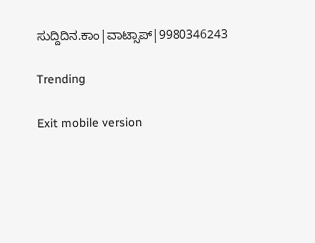ಸುದ್ದಿದಿನ.ಕಾಂ|ವಾಟ್ಸಾಪ್|9980346243

Trending

Exit mobile version